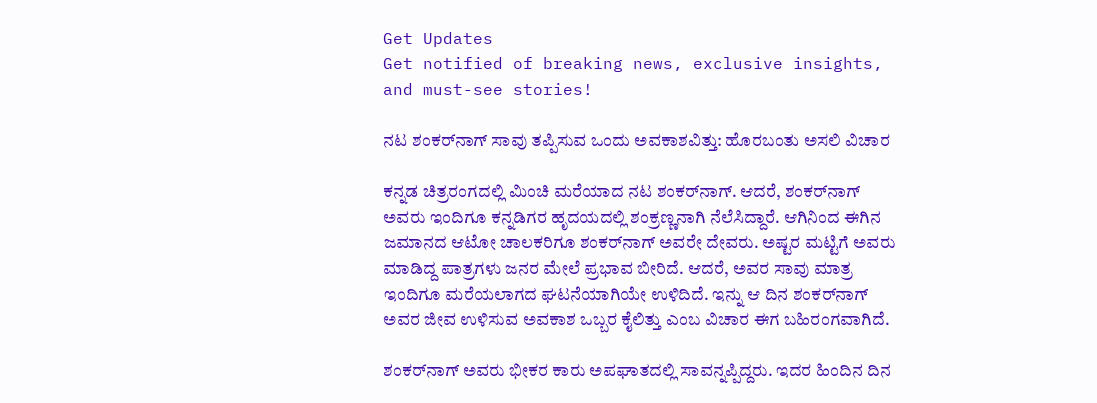Get Updates
Get notified of breaking news, exclusive insights, and must-see stories!

ನಟ ಶಂಕರ್‌ನಾಗ್‌ ಸಾವು ತಪ್ಪಿಸುವ ಒಂದು ಅವಕಾಶವಿತ್ತು: ಹೊರಬಂತು ಅಸಲಿ ವಿಚಾರ

ಕನ್ನಡ ಚಿತ್ರರಂಗದಲ್ಲಿ ಮಿಂಚಿ ಮರೆಯಾದ ನಟ ಶಂಕರ್‌ನಾಗ್‌. ಆದರೆ, ಶಂಕರ್‌ನಾಗ್‌ ಅವರು ಇಂದಿಗೂ ಕನ್ನಡಿಗರ ಹೃದಯದಲ್ಲಿ ಶಂಕ್ರಣ್ಣನಾಗಿ ನೆಲೆಸಿದ್ದಾರೆ. ಆಗಿನಿಂದ ಈಗಿನ ಜಮಾನದ ಆಟೋ ಚಾಲಕರಿಗೂ ಶಂಕರ್‌ನಾಗ್‌ ಅವರೇ ದೇವರು. ಅಷ್ಟರ ಮಟ್ಟಿಗೆ ಅವರು ಮಾಡಿದ್ದ ಪಾತ್ರಗಳು ಜನರ ಮೇಲೆ ಪ್ರಭಾವ ಬೀರಿದೆ. ಆದರೆ, ಅವರ ಸಾವು ಮಾತ್ರ ಇಂದಿಗೂ ಮರೆಯಲಾಗದ ಘಟನೆಯಾಗಿಯೇ ಉಳಿದಿದೆ. ಇನ್ನು ಆ ದಿನ ಶಂಕರ್‌ನಾಗ್‌ ಅವರ ಜೀವ ಉಳಿಸುವ ಅವಕಾಶ ಒಬ್ಬರ ಕೈಲಿತ್ತು ಎಂಬ ವಿಚಾರ ಈಗ ಬಹಿರಂಗವಾಗಿದೆ.

ಶಂಕರ್‌ನಾಗ್‌ ಅವರು ಭೀಕರ ಕಾರು ಅಪಘಾತದಲ್ಲಿ ಸಾವನ್ನಪ್ಪಿದ್ದರು. ಇದರ ಹಿಂದಿನ ದಿನ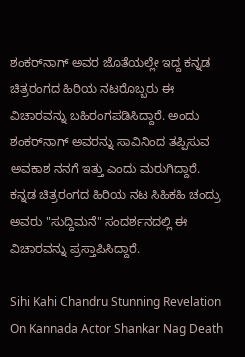ಶಂಕರ್‌ನಾಗ್‌ ಅವರ ಜೊತೆಯಲ್ಲೇ ಇದ್ದ ಕನ್ನಡ ಚಿತ್ರರಂಗದ ಹಿರಿಯ ನಟರೊಬ್ಬರು ಈ ವಿಚಾರವನ್ನು ಬಹಿರಂಗಪಡಿಸಿದ್ದಾರೆ. ಅಂದು ಶಂಕರ್‌ನಾಗ್‌ ಅವರನ್ನು ಸಾವಿನಿಂದ ತಪ್ಪಿಸುವ ಅವಕಾಶ ನನಗೆ ಇತ್ತು ಎಂದು ಮರುಗಿದ್ದಾರೆ. ಕನ್ನಡ ಚಿತ್ರರಂಗದ ಹಿರಿಯ ನಟ ಸಿಹಿಕಹಿ ಚಂದ್ರು ಅವರು "ಸುದ್ದಿಮನೆ" ಸಂದರ್ಶನದಲ್ಲಿ ಈ ವಿಚಾರವನ್ನು ಪ್ರಸ್ತಾಪಿಸಿದ್ದಾರೆ.

Sihi Kahi Chandru Stunning Revelation On Kannada Actor Shankar Nag Death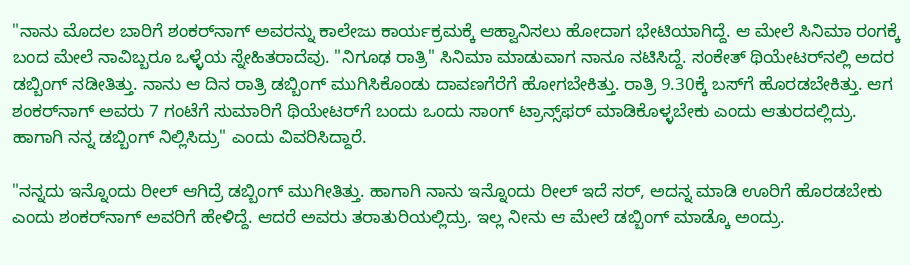"ನಾನು ಮೊದಲ ಬಾರಿಗೆ ಶಂಕರ್‌ನಾಗ್‌ ಅವರನ್ನು ಕಾಲೇಜು ಕಾರ್ಯಕ್ರಮಕ್ಕೆ ಆಹ್ವಾನಿಸಲು ಹೋದಾಗ ಭೇಟಿಯಾಗಿದ್ದೆ. ಆ ಮೇಲೆ ಸಿನಿಮಾ ರಂಗಕ್ಕೆ ಬಂದ ಮೇಲೆ ನಾವಿಬ್ಬರೂ ಒಳ್ಳೆಯ ಸ್ನೇಹಿತರಾದೆವು. "ನಿಗೂಢ ರಾತ್ರಿ" ಸಿನಿಮಾ ಮಾಡುವಾಗ ನಾನೂ ನಟಿಸಿದ್ದೆ. ಸಂಕೇತ್‌ ಥಿಯೇಟರ್‌ನಲ್ಲಿ ಅದರ ಡಬ್ಬಿಂಗ್‌ ನಡೀತಿತ್ತು. ನಾನು ಆ ದಿನ ರಾತ್ರಿ ಡಬ್ಬಿಂಗ್‌ ಮುಗಿಸಿಕೊಂಡು ದಾವಣಗೆರೆಗೆ ಹೋಗಬೇಕಿತ್ತು. ರಾತ್ರಿ 9.30ಕ್ಕೆ ಬಸ್‌ಗೆ ಹೊರಡಬೇಕಿತ್ತು. ಆಗ ಶಂಕರ್‌ನಾಗ್‌ ಅವರು 7 ಗಂಟೆಗೆ ಸುಮಾರಿಗೆ ಥಿಯೇಟರ್‌ಗೆ ಬಂದು ಒಂದು ಸಾಂಗ್‌ ಟ್ರಾನ್ಸ್‌ಫರ್‌ ಮಾಡಿಕೊಳ್ಳಬೇಕು ಎಂದು ಆತುರದಲ್ಲಿದ್ರು. ಹಾಗಾಗಿ ನನ್ನ ಡಬ್ಬಿಂಗ್‌ ನಿಲ್ಲಿಸಿದ್ರು" ಎಂದು ವಿವರಿಸಿದ್ದಾರೆ.

"ನನ್ನದು ಇನ್ನೊಂದು ರೀಲ್‌ ಆಗಿದ್ರೆ ಡಬ್ಬಿಂಗ್‌ ಮುಗೀತಿತ್ತು. ಹಾಗಾಗಿ ನಾನು ಇನ್ನೊಂದು ರೀಲ್‌ ಇದೆ ಸರ್‌, ಅದನ್ನ ಮಾಡಿ ಊರಿಗೆ ಹೊರಡಬೇಕು ಎಂದು ಶಂಕರ್‌ನಾಗ್‌ ಅವರಿಗೆ ಹೇಳಿದ್ದೆ. ಆದರೆ ಅವರು ತರಾತುರಿಯಲ್ಲಿದ್ರು. ಇಲ್ಲ ನೀನು ಆ ಮೇಲೆ ಡಬ್ಬಿಂಗ್‌ ಮಾಡ್ಕೊ ಅಂದ್ರು.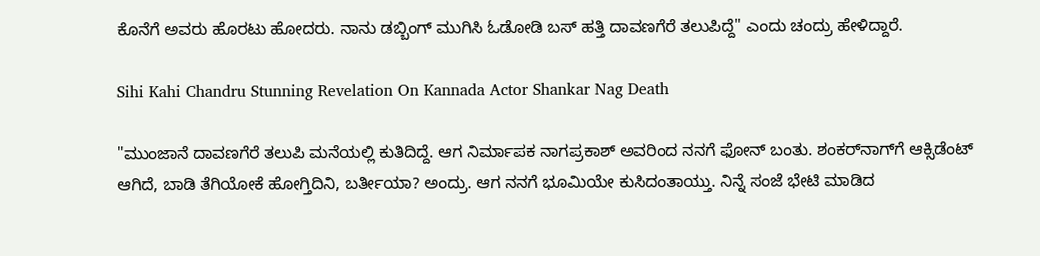ಕೊನೆಗೆ ಅವರು ಹೊರಟು ಹೋದರು. ನಾನು ಡಬ್ಬಿಂಗ್‌ ಮುಗಿಸಿ ಓಡೋಡಿ ಬಸ್‌ ಹತ್ತಿ ದಾವಣಗೆರೆ ತಲುಪಿದ್ದೆ" ಎಂದು ಚಂದ್ರು ಹೇಳಿದ್ದಾರೆ.

Sihi Kahi Chandru Stunning Revelation On Kannada Actor Shankar Nag Death

"ಮುಂಜಾನೆ ದಾವಣಗೆರೆ ತಲುಪಿ ಮನೆಯಲ್ಲಿ ಕುತಿದಿದ್ದೆ. ಆಗ ನಿರ್ಮಾಪಕ ನಾಗಪ್ರಕಾಶ್‌ ಅವರಿಂದ ನನಗೆ ಫೋನ್‌ ಬಂತು. ಶಂಕರ್‌ನಾಗ್‌ಗೆ ಆಕ್ಸಿಡೆಂಟ್‌ ಆಗಿದೆ, ಬಾಡಿ ತೆಗಿಯೋಕೆ ಹೋಗ್ತಿದಿನಿ, ಬರ್ತೀಯಾ? ಅಂದ್ರು. ಆಗ ನನಗೆ ಭೂಮಿಯೇ ಕುಸಿದಂತಾಯ್ತು. ನಿನ್ನೆ ಸಂಜೆ ಭೇಟಿ ಮಾಡಿದ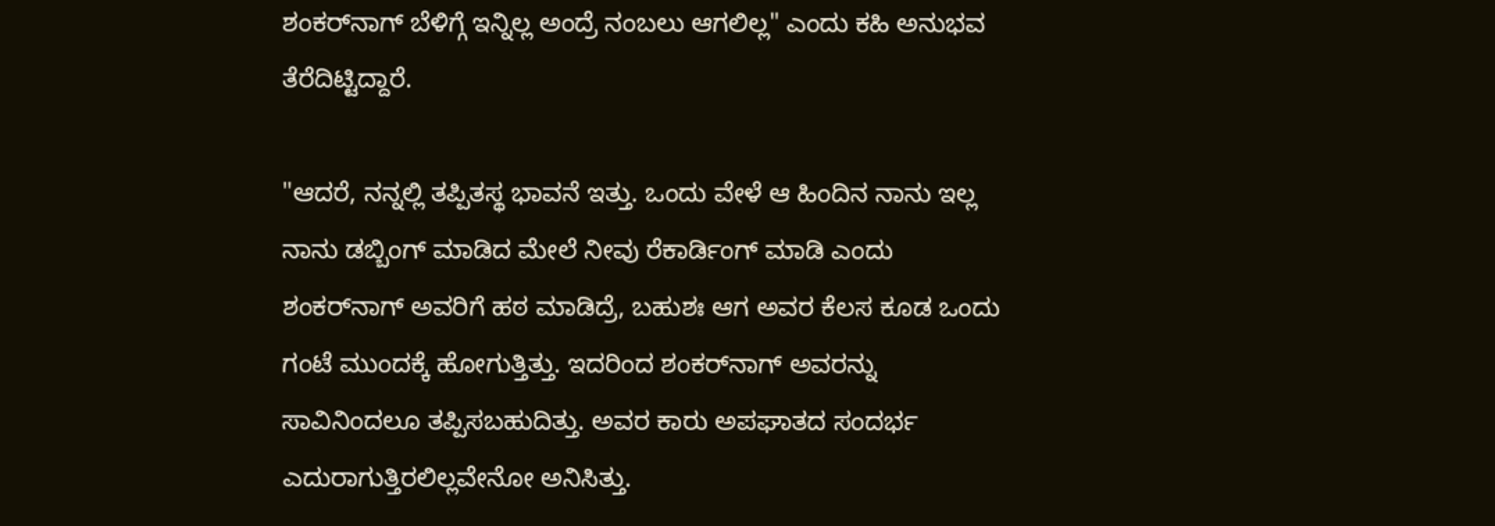ಶಂಕರ್‌ನಾಗ್‌ ಬೆಳಿಗ್ಗೆ ಇನ್ನಿಲ್ಲ ಅಂದ್ರೆ ನಂಬಲು ಆಗಲಿಲ್ಲ" ಎಂದು ಕಹಿ ಅನುಭವ ತೆರೆದಿಟ್ಟಿದ್ದಾರೆ.

"ಆದರೆ, ನನ್ನಲ್ಲಿ ತಪ್ಪಿತಸ್ಥ ಭಾವನೆ ಇತ್ತು. ಒಂದು ವೇಳೆ ಆ ಹಿಂದಿನ ನಾನು ಇಲ್ಲ ನಾನು ಡಬ್ಬಿಂಗ್‌ ಮಾಡಿದ ಮೇಲೆ ನೀವು ರೆಕಾರ್ಡಿಂಗ್‌ ಮಾಡಿ ಎಂದು ಶಂಕರ್‌ನಾಗ್‌ ಅವರಿಗೆ ಹಠ ಮಾಡಿದ್ರೆ, ಬಹುಶಃ ಆಗ ಅವರ ಕೆಲಸ ಕೂಡ ಒಂದು ಗಂಟೆ ಮುಂದಕ್ಕೆ ಹೋಗುತ್ತಿತ್ತು. ಇದರಿಂದ ಶಂಕರ್‌ನಾಗ್‌ ಅವರನ್ನು ಸಾವಿನಿಂದಲೂ ತಪ್ಪಿಸಬಹುದಿತ್ತು. ಅವರ ಕಾರು ಅಪಘಾತದ ಸಂದರ್ಭ ಎದುರಾಗುತ್ತಿರಲಿಲ್ಲವೇನೋ ಅನಿಸಿತ್ತು.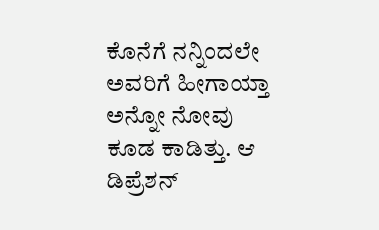ಕೊನೆಗೆ ನನ್ನಿಂದಲೇ ಅವರಿಗೆ ಹೀಗಾಯ್ತಾ ಅನ್ನೋ ನೋವು ಕೂಡ ಕಾಡಿತ್ತು. ಆ ಡಿಪ್ರೆಶನ್‌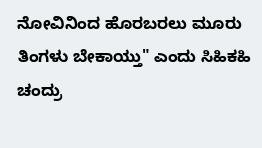ನೋವಿನಿಂದ ಹೊರಬರಲು ಮೂರು ತಿಂಗಳು ಬೇಕಾಯ್ತು" ಎಂದು ಸಿಹಿಕಹಿ ಚಂದ್ರು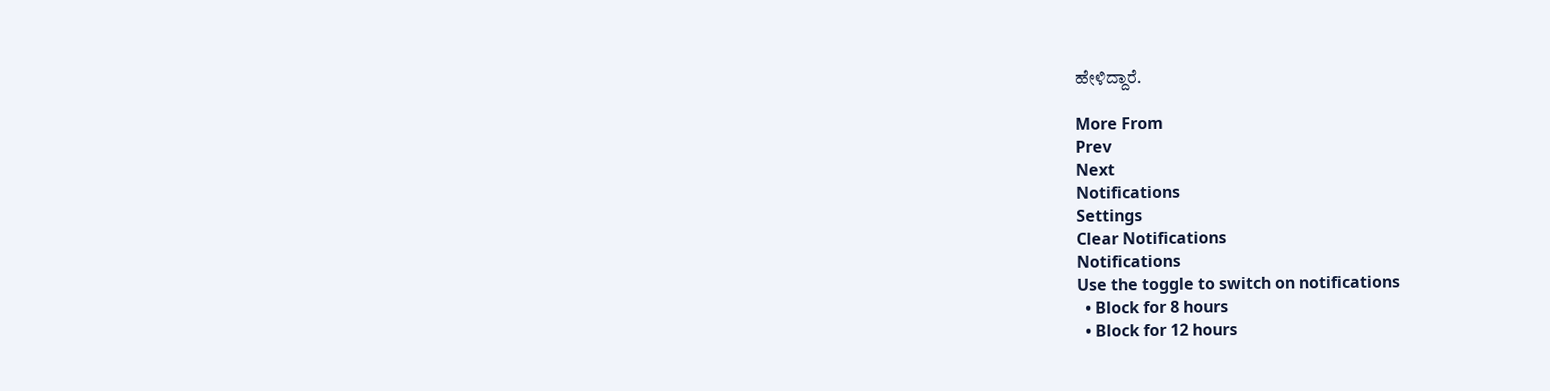ಹೇಳಿದ್ದಾರೆ.

More From
Prev
Next
Notifications
Settings
Clear Notifications
Notifications
Use the toggle to switch on notifications
  • Block for 8 hours
  • Block for 12 hours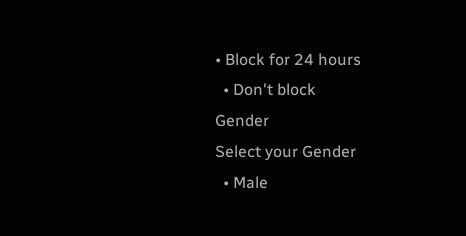• Block for 24 hours
  • Don't block
Gender
Select your Gender
  • Male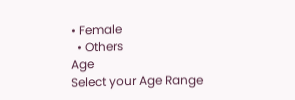• Female
  • Others
Age
Select your Age Range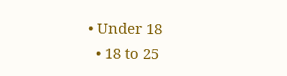• Under 18
  • 18 to 25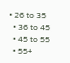• 26 to 35
  • 36 to 45
  • 45 to 55
  • 55+